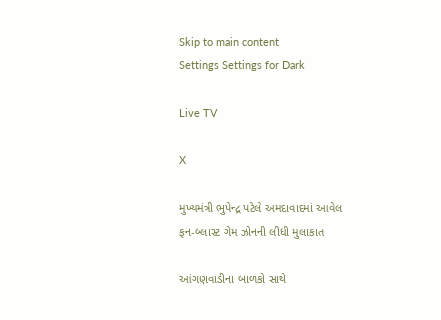Skip to main content
Settings Settings for Dark

Live TV

X

મુખ્યમંત્રી ભુપેન્દ્ર પટેલે અમદાવાદમાં આવેલ ફન-બ્લાસ્ટ ગેમ ઝોનની લીધી મુલાકાત

આંગણવાડીના બાળકો સાથે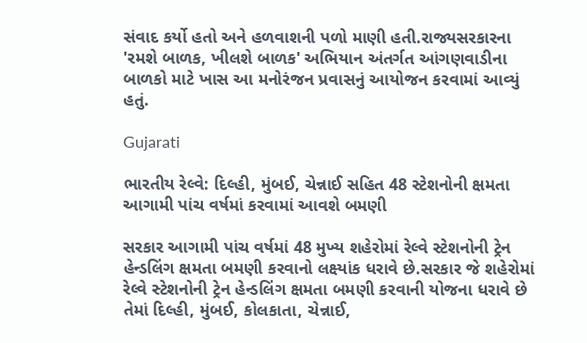સંવાદ કર્યો હતો અને હળવાશની પળો માણી હતી.રાજ્યસરકારના  'રમશે બાળક, ખીલશે બાળક' અભિયાન અંતર્ગત આંગણવાડીના બાળકો માટે ખાસ આ મનોરંજન પ્રવાસનું આયોજન કરવામાં આવ્યું હતું.

Gujarati

ભારતીય રેલ્વે: દિલ્હી, મુંબઈ, ચેન્નાઈ સહિત 48 સ્ટેશનોની ક્ષમતા આગામી પાંચ વર્ષમાં કરવામાં આવશે બમણી

સરકાર આગામી પાંચ વર્ષમાં 48 મુખ્ય શહેરોમાં રેલ્વે સ્ટેશનોની ટ્રેન હેન્ડલિંગ ક્ષમતા બમણી કરવાનો લક્ષ્યાંક ધરાવે છે.સરકાર જે શહેરોમાં રેલ્વે સ્ટેશનોની ટ્રેન હેન્ડલિંગ ક્ષમતા બમણી કરવાની યોજના ધરાવે છે તેમાં દિલ્હી, મુંબઈ, કોલકાતા, ચેન્નાઈ,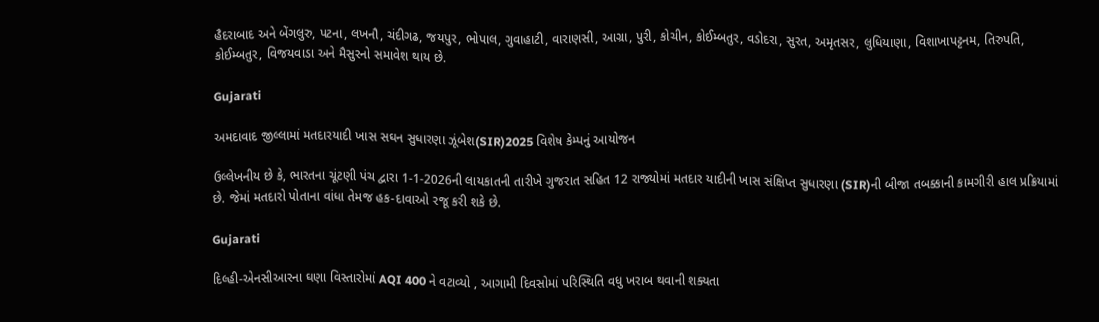હૈદરાબાદ અને બેંગલુરુ, પટના, લખનૌ, ચંદીગઢ, જયપુર, ભોપાલ, ગુવાહાટી, વારાણસી, આગ્રા, પુરી, કોચીન, કોઈમ્બતુર, વડોદરા, સુરત, અમૃતસર, લુધિયાણા, વિશાખાપટ્ટનમ, તિરુપતિ, કોઈમ્બતુર, વિજયવાડા અને મૈસુરનો સમાવેશ થાય છે.

Gujarati

અમદાવાદ જીલ્લામાં મતદારયાદી ખાસ સઘન સુધારણા ઝૂંબેશ(SIR)2025 વિશેષ કેમ્પનું આયોજન

ઉલ્લેખનીય છે કે, ભારતના ચૂંટણી પંચ દ્વારા 1-1-2026ની લાયકાતની તારીખે ગુજરાત સહિત 12 રાજ્યોમાં મતદાર યાદીની ખાસ સંક્ષિપ્ત સુધારણા (SIR)ની બીજા તબક્કાની કામગીરી હાલ પ્રક્રિયામાં છે. જેમાં મતદારો પોતાના વાંધા તેમજ હક-દાવાઓ રજૂ કરી શકે છે.

Gujarati

દિલ્હી-એનસીઆરના ઘણા વિસ્તારોમાં AQI 400 ને વટાવ્યો , આગામી દિવસોમાં પરિસ્થિતિ વધુ ખરાબ થવાની શક્યતા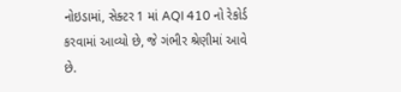નોઇડામાં, સેક્ટર 1 માં AQI 410 નો રેકોર્ડ કરવામાં આવ્યો છે, જે ગંભીર શ્રેણીમાં આવે છે.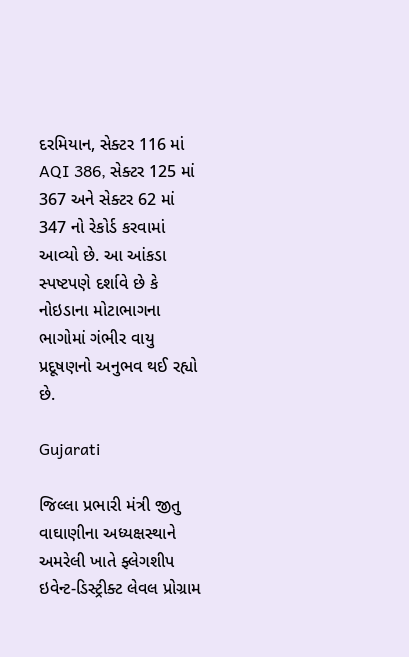દરમિયાન, સેક્ટર 116 માં AQI 386, સેક્ટર 125 માં 367 અને સેક્ટર 62 માં 347 નો રેકોર્ડ કરવામાં આવ્યો છે. આ આંકડા સ્પષ્ટપણે દર્શાવે છે કે નોઇડાના મોટાભાગના ભાગોમાં ગંભીર વાયુ પ્રદૂષણનો અનુભવ થઈ રહ્યો છે.

Gujarati

જિલ્લા પ્રભારી મંત્રી જીતુ વાઘાણીના અધ્યક્ષસ્થાને અમરેલી ખાતે ફ્લેગશીપ ઇવેન્ટ-ડિસ્ટ્રીક્ટ લેવલ પ્રોગ્રામ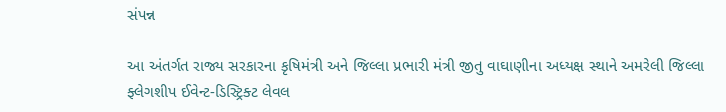સંપન્ન

આ અંતર્ગત રાજ્ય સરકારના કૃષિમંત્રી અને જિલ્લા પ્રભારી મંત્રી જીતુ વાઘાણીના અધ્યક્ષ સ્થાને અમરેલી જિલ્લા ફ્લેગશીપ ઈવેન્ટ-ડિસ્ટ્રિક્ટ લેવલ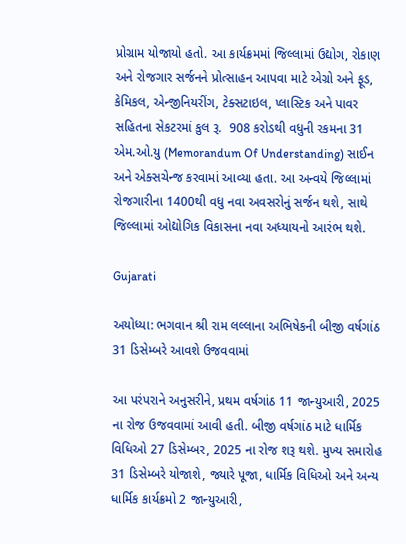પ્રોગ્રામ યોજાયો હતો. આ કાર્યક્રમમાં જિલ્લામાં ઉદ્યોગ, રોકાણ અને રોજગાર સર્જનને પ્રોત્સાહન આપવા માટે એગ્રો અને ફૂડ, કેમિકલ, એન્જીનિયરીંગ, ટેક્સટાઇલ, પ્લાસ્ટિક અને પાવર સહિતના સેકટરમાં કુલ રૂ.  908 કરોડથી વધુની રકમના 31 એમ.ઓ.યુ (Memorandum Of Understanding) સાઈન અને એક્સચેન્જ કરવામાં આવ્યા હતા. આ અન્વયે જિલ્લામાં રોજગારીના 1400થી વધુ નવા અવસરોનું સર્જન થશે, સાથે જિલ્લામાં ઓદ્યોગિક વિકાસના નવા અધ્યાયનો આરંભ થશે.

Gujarati

અયોધ્યા: ભગવાન શ્રી રામ લલ્લાના અભિષેકની બીજી વર્ષગાંઠ 31 ડિસેમ્બરે આવશે ઉજવવામાં

આ પરંપરાને અનુસરીને, પ્રથમ વર્ષગાંઠ 11 જાન્યુઆરી, 2025 ના રોજ ઉજવવામાં આવી હતી. બીજી વર્ષગાંઠ માટે ધાર્મિક વિધિઓ 27 ડિસેમ્બર, 2025 ના રોજ શરૂ થશે. મુખ્ય સમારોહ 31 ડિસેમ્બરે યોજાશે, જ્યારે પૂજા, ધાર્મિક વિધિઓ અને અન્ય ધાર્મિક કાર્યક્રમો 2 જાન્યુઆરી,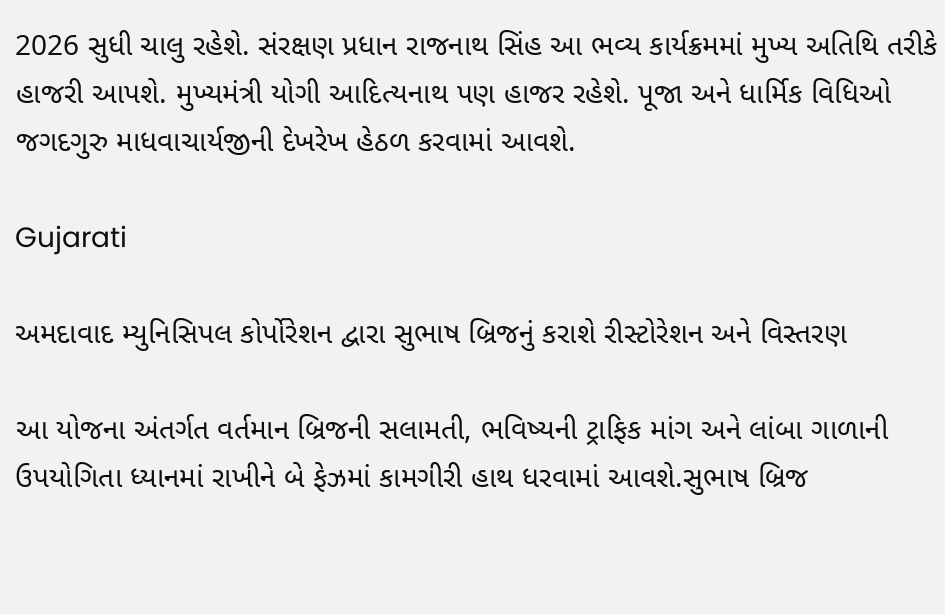2026 સુધી ચાલુ રહેશે. સંરક્ષણ પ્રધાન રાજનાથ સિંહ આ ભવ્ય કાર્યક્રમમાં મુખ્ય અતિથિ તરીકે હાજરી આપશે. મુખ્યમંત્રી યોગી આદિત્યનાથ પણ હાજર રહેશે. પૂજા અને ધાર્મિક વિધિઓ જગદગુરુ માધવાચાર્યજીની દેખરેખ હેઠળ કરવામાં આવશે.

Gujarati

અમદાવાદ મ્યુનિસિપલ કોર્પોરેશન દ્વારા સુભાષ બ્રિજનું કરાશે રીસ્ટોરેશન અને વિસ્તરણ

આ યોજના અંતર્ગત વર્તમાન બ્રિજની સલામતી, ભવિષ્યની ટ્રાફિક માંગ અને લાંબા ગાળાની ઉપયોગિતા ધ્યાનમાં રાખીને બે ફેઝમાં કામગીરી હાથ ધરવામાં આવશે.સુભાષ બ્રિજ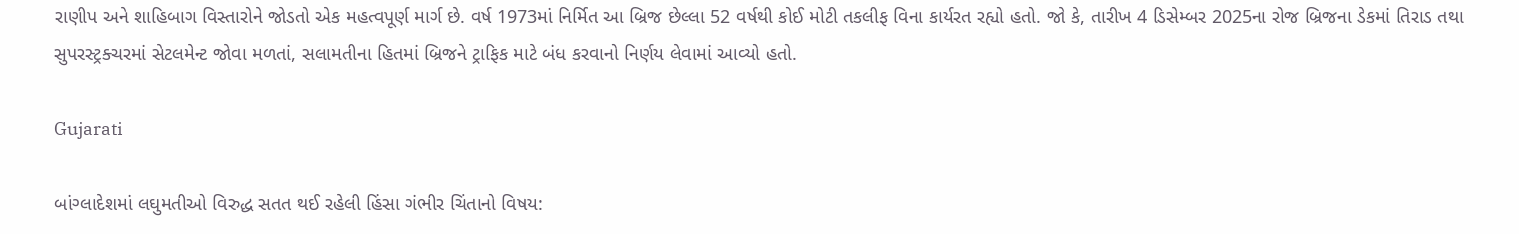રાણીપ અને શાહિબાગ વિસ્તારોને જોડતો એક મહત્વપૂર્ણ માર્ગ છે. વર્ષ 1973માં નિર્મિત આ બ્રિજ છેલ્લા 52 વર્ષથી કોઈ મોટી તકલીફ વિના કાર્યરત રહ્યો હતો. જો કે, તારીખ 4 ડિસેમ્બર 2025ના રોજ બ્રિજના ડેકમાં તિરાડ તથા સુપરસ્ટ્રક્ચરમાં સેટલમેન્ટ જોવા મળતાં, સલામતીના હિતમાં બ્રિજને ટ્રાફિક માટે બંધ કરવાનો નિર્ણય લેવામાં આવ્યો હતો.

Gujarati

બાંગ્લાદેશમાં લઘુમતીઓ વિરુદ્ધ સતત થઈ રહેલી હિંસા ગંભીર ચિંતાનો વિષય: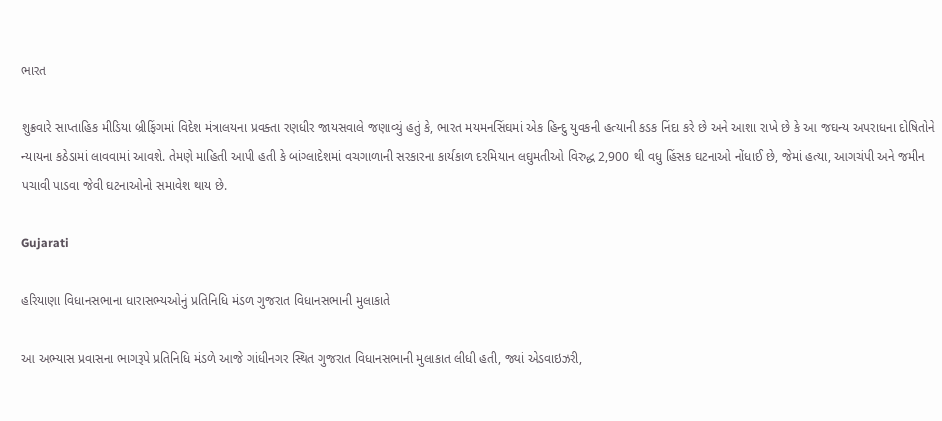ભારત

શુક્રવારે સાપ્તાહિક મીડિયા બ્રીફિંગમાં વિદેશ મંત્રાલયના પ્રવક્તા રણધીર જાયસવાલે જણાવ્યું હતું કે, ભારત મયમનસિંઘમાં એક હિન્દુ યુવકની હત્યાની કડક નિંદા કરે છે અને આશા રાખે છે કે આ જઘન્ય અપરાધના દોષિતોને ન્યાયના કઠેડામાં લાવવામાં આવશે. તેમણે માહિતી આપી હતી કે બાંગ્લાદેશમાં વચગાળાની સરકારના કાર્યકાળ દરમિયાન લઘુમતીઓ વિરુદ્ધ 2,900 થી વધુ હિંસક ઘટનાઓ નોંધાઈ છે, જેમાં હત્યા, આગચંપી અને જમીન પચાવી પાડવા જેવી ઘટનાઓનો સમાવેશ થાય છે.

Gujarati

હરિયાણા વિધાનસભાના ધારાસભ્યઓનું પ્રતિનિધિ મંડળ ગુજરાત વિધાનસભાની મુલાકાતે

આ અભ્યાસ પ્રવાસના ભાગરૂપે પ્રતિનિધિ મંડળે આજે ગાંધીનગર સ્થિત ગુજરાત વિધાનસભાની મુલાકાત લીધી હતી, જ્યાં એડવાઇઝરી,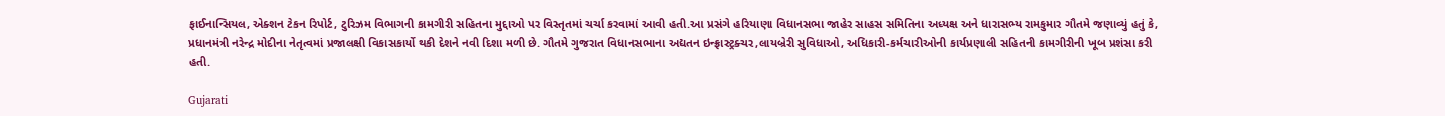ફાઈનાન્સિયલ, એક્શન ટેકન રિપોર્ટ, ટુરિઝમ વિભાગની કામગીરી સહિતના મુદ્દાઓ પર વિસ્તૃતમાં ચર્ચા કરવામાં આવી હતી.આ પ્રસંગે હરિયાણા વિધાનસભા જાહેર સાહસ સમિતિના અધ્યક્ષ અને ધારાસભ્ય રામકુમાર ગૌતમે જણાવ્યું હતું કે, પ્રધાનમંત્રી નરેન્દ્ર મોદીના નેતૃત્વમાં પ્રજાલક્ષી વિકાસકાર્યો થકી દેશને નવી દિશા મળી છે. ગૌતમે ગુજરાત વિધાનસભાના અદ્યતન ઇન્ફ્રાસ્ટ્રક્ચર,લાયબ્રેરી સુવિધાઓ, અધિકારી-કર્મચારીઓની કાર્યપ્રણાલી સહિતની કામગીરીની ખૂબ પ્રશંસા કરી હતી.

Gujarati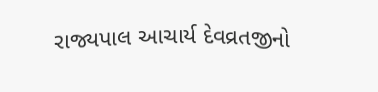રાજ્યપાલ આચાર્ય દેવવ્રતજીનો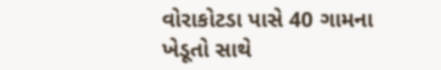વોરાકોટડા પાસે 40 ગામના ખેડૂતો સાથે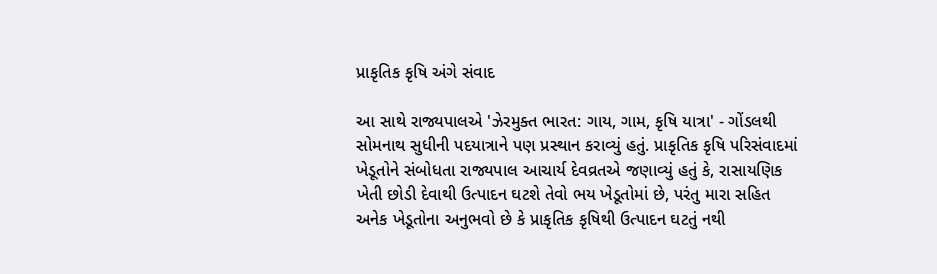પ્રાકૃતિક કૃષિ અંગે સંવાદ

આ સાથે રાજ્યપાલએ 'ઝેરમુક્ત ભારત: ગાય, ગામ, કૃષિ યાત્રા' - ગોંડલથી સોમનાથ સુધીની પદયાત્રાને પણ પ્રસ્થાન કરાવ્યું હતું. પ્રાકૃતિક કૃષિ પરિસંવાદમાં ખેડૂતોને સંબોધતા રાજ્યપાલ આચાર્ય દેવવ્રતએ જણાવ્યું હતું કે, રાસાયણિક ખેતી છોડી દેવાથી ઉત્પાદન ઘટશે તેવો ભય ખેડૂતોમાં છે, પરંતુ મારા સહિત અનેક ખેડૂતોના અનુભવો છે કે પ્રાકૃતિક કૃષિથી ઉત્પાદન ઘટતું નથી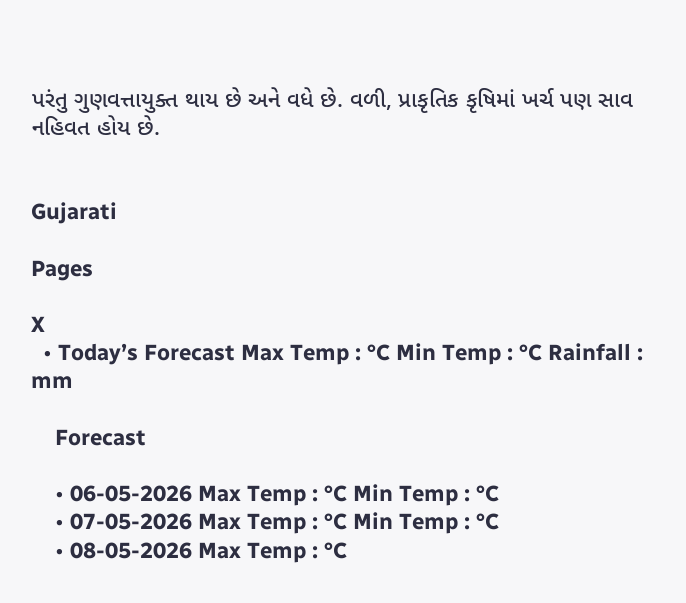પરંતુ ગુણવત્તાયુક્ત થાય છે અને વધે છે. વળી, પ્રાકૃતિક કૃષિમાં ખર્ચ પણ સાવ નહિવત હોય છે.


Gujarati

Pages

X
  • Today’s Forecast Max Temp : °C Min Temp : °C Rainfall : mm

    Forecast

    • 06-05-2026 Max Temp : °C Min Temp : °C
    • 07-05-2026 Max Temp : °C Min Temp : °C
    • 08-05-2026 Max Temp : °C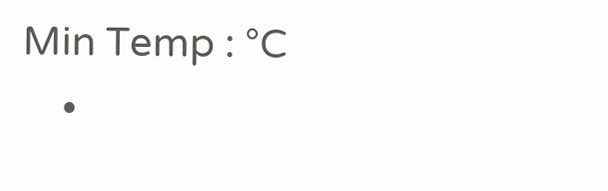Min Temp : °C
    •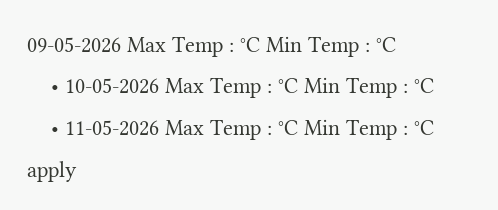09-05-2026 Max Temp : °C Min Temp : °C
    • 10-05-2026 Max Temp : °C Min Temp : °C
    • 11-05-2026 Max Temp : °C Min Temp : °C
apply